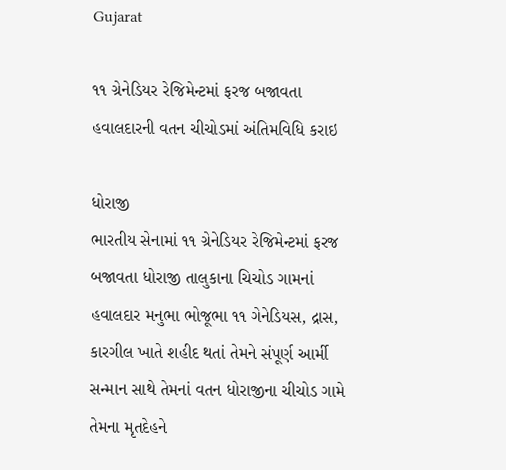Gujarat

૧૧ ગ્રેનેડિયર રેજિમેન્ટમાં ફરજ બજાવતા હવાલદારની વતન ચીચોડમાં અંતિમવિધિ કરાઇ

ધોરાજી
ભારતીય સેનામાં ૧૧ ગ્રેનેડિયર રેજિમેન્ટમાં ફરજ બજાવતા ધોરાજી તાલુકાના ચિચોડ ગામનાં હવાલદાર મનુભા ભોજૂભા ૧૧ ગેનેડિયસ, દ્રાસ, કારગીલ ખાતે શહીદ થતાં તેમને સંપૂર્ણ આર્મી સન્માન સાથે તેમનાં વતન ધોરાજીના ચીચોડ ગામે તેમના મૃતદેહને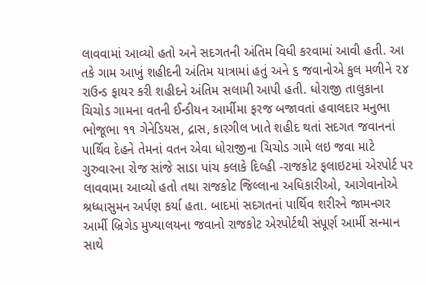લાવવામાં આવ્યો હતો અને સદગતની અંતિમ વિધી કરવામાં આવી હતી. આ તકે ગામ આખું શહીદની અંતિમ યાત્રામાં હતું અને ૬ જવાનોએ કુલ મળીને ૨૪ રાઉન્ડ ફાયર કરી શહીદને અંતિમ સલામી આપી હતી. ધોરાજી તાલુકાના ચિચોડ ગામના વતની ઈન્ડીયન આર્મીમા ફરજ બજાવતાં હવાલદાર મનુભા ભોજૂભા ૧૧ ગેનેડિયસ, દ્રાસ, કારગીલ ખાતે શહીદ થતાં સદગત જવાનનાં પાર્થિવ દેહને તેમનાં વતન એવા ધોરાજીના ચિચોડ ગામે લઇ જવા માટે ગુરુવારના રોજ સાંજે સાડા પાંચ કલાકે દિલ્હી -રાજકોટ ફલાઇટમાં એરપોર્ટ પર લાવવામા આવ્યો હતો તથા રાજકોટ જિલ્લાના અધિકારીઓ, આગેવાનોએ શ્રધ્ધાસુમન અર્પણ કર્યા હતા. બાદમાં સદગતનાં પાર્થિવ શરીરને જામનગર આર્મી બ્રિગેડ મુખ્યાલયના જવાનો રાજકોટ એરપોર્ટથી સંપૂર્ણ આર્મી સન્માન સાથે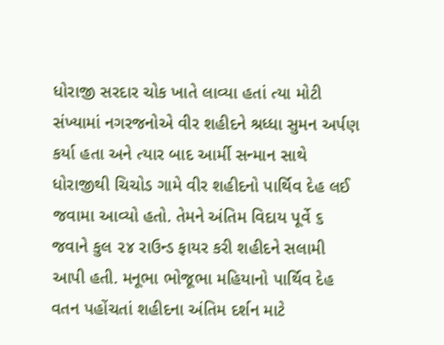ધોરાજી સરદાર ચોક ખાતે લાવ્યા હતાં ત્યા મોટી સંખ્યામાં નગરજનોએ વીર શહીદને શ્રધ્ધા સુમન અર્પણ કર્યા હતા અને ત્યાર બાદ આર્મી સન્માન સાથે ધોરાજીથી ચિચોડ ગામે વીર શહીદનો પાર્થિવ દેહ લઈ જવામા આવ્યો હતો. તેમને અંતિમ વિદાય પૂર્વે ૬ જવાને કુલ ૨૪ રાઉન્ડ ફાયર કરી શહીદને સલામી આપી હતી. મનૂભા ભોજૂભા મહિયાનો પાર્થિવ દેહ વતન પહોંચતાં શહીદના અંતિમ દર્શન માટે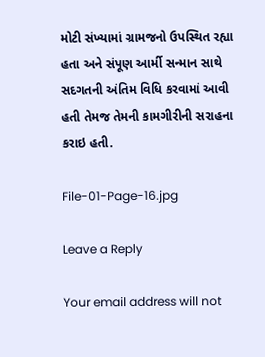મોટી સંખ્યામાં ગ્રામજનો ઉપસ્થિત રહ્યા હતા અને સંપૂણ આર્મી સન્માન સાથે સદગતની અંતિમ વિધિ કરવામાં આવી હતી તેમજ તેમની કામગીરીની સરાહના કરાઇ હતી.

File-01-Page-16.jpg

Leave a Reply

Your email address will not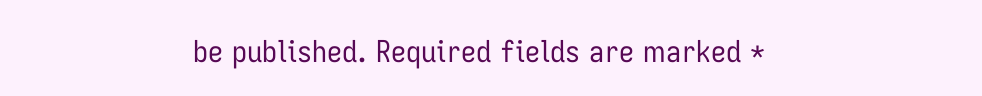be published. Required fields are marked *